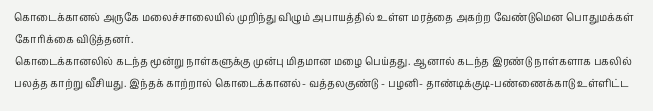கொடைக்கானல் அருகே மலைச்சாலையில் முறிந்து விழும் அபாயத்தில் உள்ள மரத்தை அகற்ற வேண்டுமென பொதுமக்கள் கோரிக்கை விடுத்தனர்.
கொடைக்கானலில் கடந்த மூன்று நாள்களுக்கு முன்பு மிதமான மழை பெய்தது. ஆனால் கடந்த இரண்டு நாள்களாக பகலில் பலத்த காற்று வீசியது. இந்தக் காற்றால் கொடைக்கானல்- வத்தலகுண்டு - பழனி- தாண்டிக்குடி-பண்ணைக்காடு உள்ளிட்ட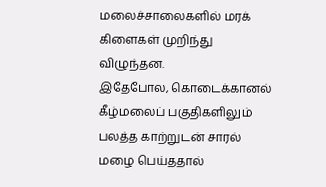மலைச்சாலைகளில் மரக் கிளைகள் முறிந்து விழுந்தன.
இதேபோல, கொடைக்கானல் கீழ்மலைப் பகுதிகளிலும் பலத்த காற்றுடன் சாரல் மழை பெய்ததால்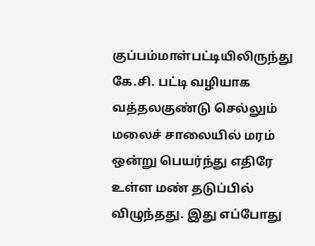குப்பம்மாள்பட்டியிலிருந்து கே.சி. பட்டி வழியாக வத்தலகுண்டு செல்லும் மலைச் சாலையில் மரம் ஒன்று பெயர்ந்து எதிரே உள்ள மண் தடுப்பில் விழுந்தது. இது எப்போது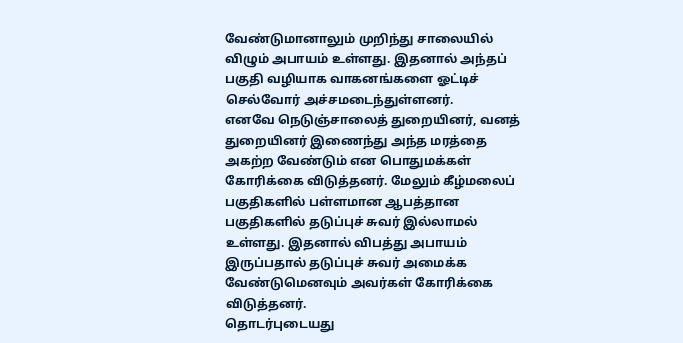வேண்டுமானாலும் முறிந்து சாலையில் விழும் அபாயம் உள்ளது. இதனால் அந்தப் பகுதி வழியாக வாகனங்களை ஓட்டிச் செல்வோர் அச்சமடைந்துள்ளனர்.
எனவே நெடுஞ்சாலைத் துறையினர், வனத் துறையினர் இணைந்து அந்த மரத்தை அகற்ற வேண்டும் என பொதுமக்கள் கோரிக்கை விடுத்தனர். மேலும் கீழ்மலைப் பகுதிகளில் பள்ளமான ஆபத்தான பகுதிகளில் தடுப்புச் சுவர் இல்லாமல் உள்ளது. இதனால் விபத்து அபாயம் இருப்பதால் தடுப்புச் சுவர் அமைக்க வேண்டுமெனவும் அவர்கள் கோரிக்கை விடுத்தனர்.
தொடர்புடையது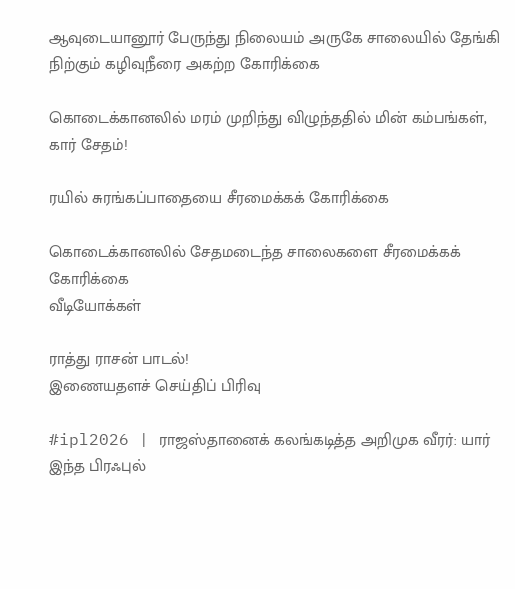ஆவுடையானூர் பேருந்து நிலையம் அருகே சாலையில் தேங்கி நிற்கும் கழிவுநீரை அகற்ற கோரிக்கை

கொடைக்கானலில் மரம் முறிந்து விழுந்ததில் மின் கம்பங்கள், கார் சேதம்!

ரயில் சுரங்கப்பாதையை சீரமைக்கக் கோரிக்கை

கொடைக்கானலில் சேதமடைந்த சாலைகளை சீரமைக்கக் கோரிக்கை
வீடியோக்கள்

ராத்து ராசன் பாடல்!
இணையதளச் செய்திப் பிரிவு

#ipl2026 | ராஜஸ்தானைக் கலங்கடித்த அறிமுக வீரர்: யார் இந்த பிரஃபுல்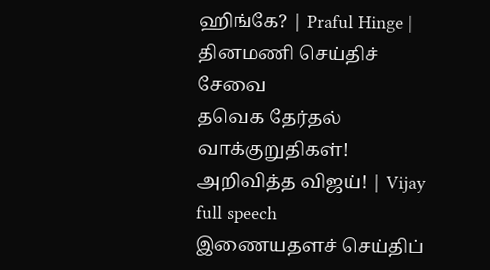ஹிங்கே? | Praful Hinge |
தினமணி செய்திச் சேவை
தவெக தேர்தல் வாக்குறுதிகள்! அறிவித்த விஜய்! | Vijay full speech
இணையதளச் செய்திப்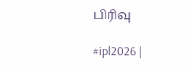பிரிவு

#ipl2026 |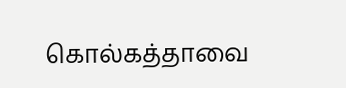கொல்கத்தாவை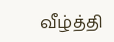வீழ்த்தி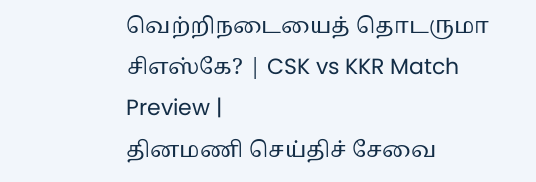வெற்றிநடையைத் தொடருமா சிஎஸ்கே? | CSK vs KKR Match Preview |
தினமணி செய்திச் சேவை